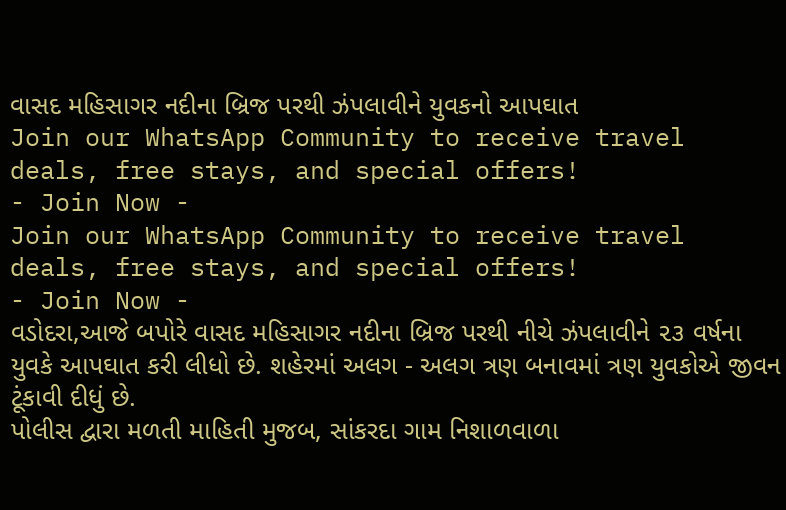વાસદ મહિસાગર નદીના બ્રિજ પરથી ઝંપલાવીને યુવકનો આપઘાત
Join our WhatsApp Community to receive travel deals, free stays, and special offers!
- Join Now -
Join our WhatsApp Community to receive travel deals, free stays, and special offers!
- Join Now -
વડોદરા,આજે બપોરે વાસદ મહિસાગર નદીના બ્રિજ પરથી નીચે ઝંપલાવીને ૨૩ વર્ષના યુવકે આપઘાત કરી લીધો છે. શહેરમાં અલગ - અલગ ત્રણ બનાવમાં ત્રણ યુવકોએ જીવન ટૂંકાવી દીધું છે.
પોલીસ દ્વારા મળતી માહિતી મુજબ, સાંકરદા ગામ નિશાળવાળા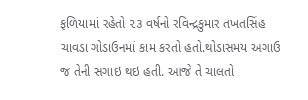ફળિયામાં રહેતો ૨૩ વર્ષનો રવિન્દ્રકુમાર તખતસિંહ ચાવડા ગોડાઉનમાં કામ કરતો હતો.થોડાસમય અગાઉ જ તેની સગાઇ થઇ હતી. આજે તે ચાલતો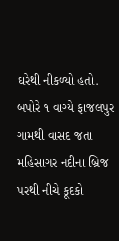ઘરેથી નીકળ્યો હતો. બપોરે ૧ વાગ્યે ફાજલપુર ગામથી વાસદ જતા મહિસાગર નદીના બ્રિજ પરથી નીચે કૂદકો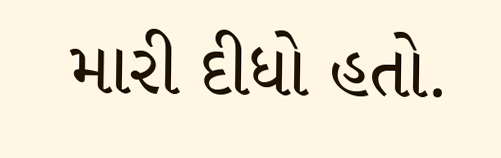મારી દીધો હતો.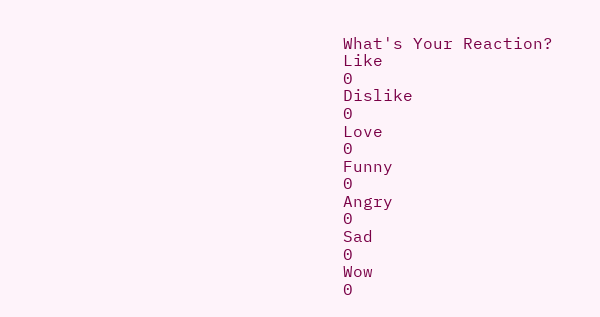What's Your Reaction?
Like
0
Dislike
0
Love
0
Funny
0
Angry
0
Sad
0
Wow
0